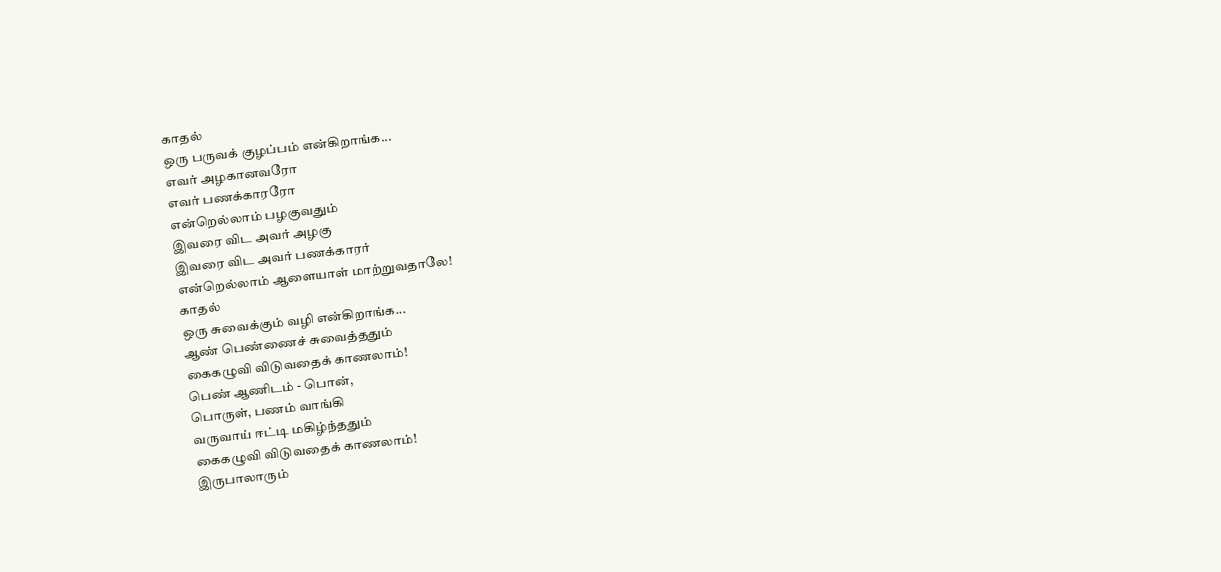காதல்
ஒரு பருவக் குழப்பம் என்கிறாங்க...
எவர் அழகானவரோ
எவர் பணக்காரரோ
என்றெல்லாம் பழகுவதும்
இவரை விட அவர் அழகு
இவரை விட அவர் பணக்காரர்
என்றெல்லாம் ஆளையாள் மாற்றுவதாலே!
காதல்
ஒரு சுவைக்கும் வழி என்கிறாங்க...
ஆண் பெண்ணைச் சுவைத்ததும்
கைகழுவி விடுவதைக் காணலாம்!
பெண் ஆணிடம் - பொன்,
பொருள், பணம் வாங்கி
வருவாய் ஈட்டி மகிழ்ந்ததும்
கைகழுவி விடுவதைக் காணலாம்!
இருபாலாரும்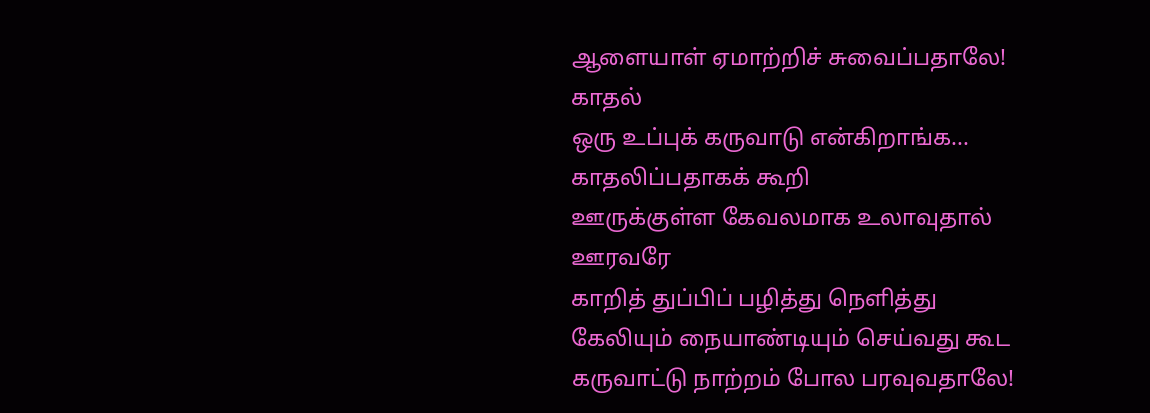ஆளையாள் ஏமாற்றிச் சுவைப்பதாலே!
காதல்
ஒரு உப்புக் கருவாடு என்கிறாங்க...
காதலிப்பதாகக் கூறி
ஊருக்குள்ள கேவலமாக உலாவுதால்
ஊரவரே
காறித் துப்பிப் பழித்து நெளித்து
கேலியும் நையாண்டியும் செய்வது கூட
கருவாட்டு நாற்றம் போல பரவுவதாலே!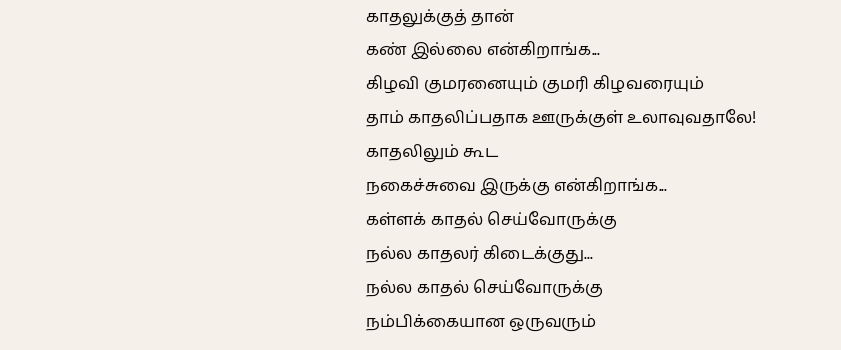காதலுக்குத் தான்
கண் இல்லை என்கிறாங்க...
கிழவி குமரனையும் குமரி கிழவரையும்
தாம் காதலிப்பதாக ஊருக்குள் உலாவுவதாலே!
காதலிலும் கூட
நகைச்சுவை இருக்கு என்கிறாங்க...
கள்ளக் காதல் செய்வோருக்கு
நல்ல காதலர் கிடைக்குது...
நல்ல காதல் செய்வோருக்கு
நம்பிக்கையான ஒருவரும்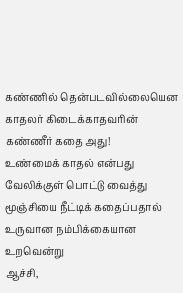கண்ணில் தென்படவில்லையென
காதலர் கிடைக்காதவரின்
கண்ணீர் கதை அது!
உண்மைக் காதல் என்பது
வேலிக்குள் பொட்டு வைத்து
மூஞ்சியை நீட்டிக் கதைப்பதால்
உருவான நம்பிக்கையான உறவென்று
ஆச்சி,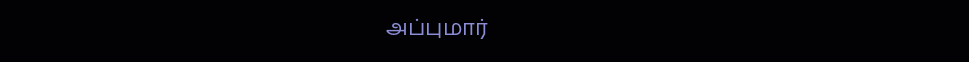அப்புமார்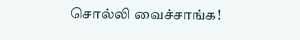சொல்லி வைச்சாங்க!